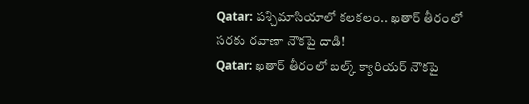Qatar: పశ్చిమాసియాలో కలకలం.. ఖతార్ తీరంలో సరకు రవాణా నౌకపై దాడి!
Qatar: ఖతార్ తీరంలో బల్క్ క్యారియర్ నౌకపై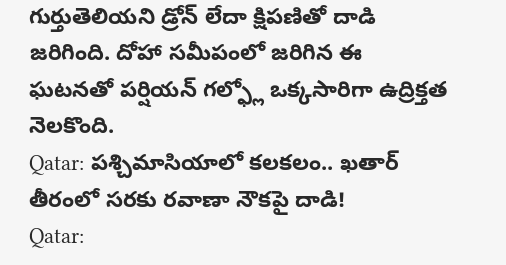గుర్తుతెలియని డ్రోన్ లేదా క్షిపణితో దాడి జరిగింది. దోహా సమీపంలో జరిగిన ఈ ఘటనతో పర్షియన్ గల్ఫ్లో ఒక్కసారిగా ఉద్రిక్తత నెలకొంది.
Qatar: పశ్చిమాసియాలో కలకలం.. ఖతార్ తీరంలో సరకు రవాణా నౌకపై దాడి!
Qatar: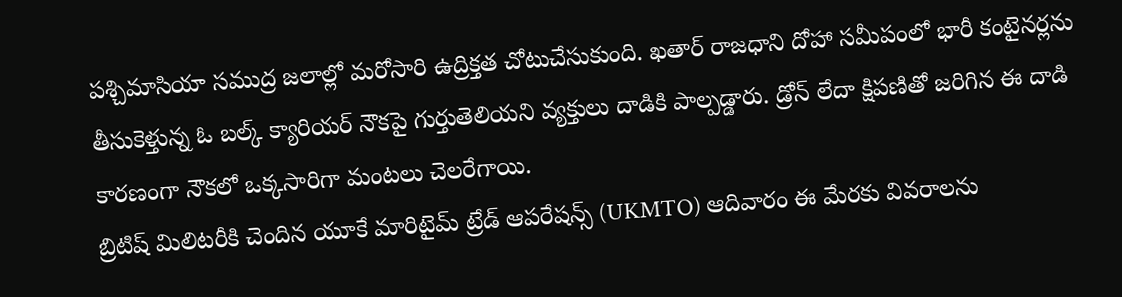పశ్చిమాసియా సముద్ర జలాల్లో మరోసారి ఉద్రిక్తత చోటుచేసుకుంది. ఖతార్ రాజధాని దోహా సమీపంలో భారీ కంటైనర్లను తీసుకెళ్తున్న ఓ బల్క్ క్యారియర్ నౌకపై గుర్తుతెలియని వ్యక్తులు దాడికి పాల్పడ్డారు. డ్రోన్ లేదా క్షిపణితో జరిగిన ఈ దాడి కారణంగా నౌకలో ఒక్కసారిగా మంటలు చెలరేగాయి.
బ్రిటిష్ మిలిటరీకి చెందిన యూకే మారిటైమ్ ట్రేడ్ ఆపరేషన్స్ (UKMTO) ఆదివారం ఈ మేరకు వివరాలను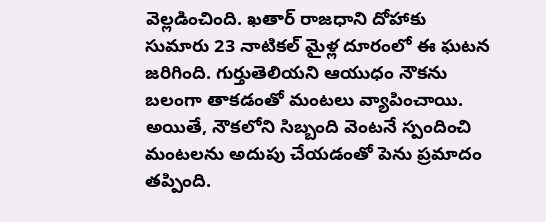వెల్లడించింది. ఖతార్ రాజధాని దోహాకు సుమారు 23 నాటికల్ మైళ్ల దూరంలో ఈ ఘటన జరిగింది. గుర్తుతెలియని ఆయుధం నౌకను బలంగా తాకడంతో మంటలు వ్యాపించాయి. అయితే, నౌకలోని సిబ్బంది వెంటనే స్పందించి మంటలను అదుపు చేయడంతో పెను ప్రమాదం తప్పింది.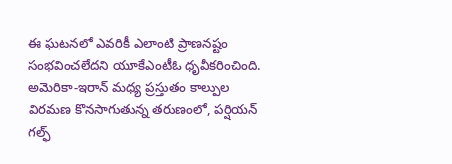ఈ ఘటనలో ఎవరికీ ఎలాంటి ప్రాణనష్టం సంభవించలేదని యూకేఎంటీఓ ధృవీకరించింది.
అమెరికా-ఇరాన్ మధ్య ప్రస్తుతం కాల్పుల విరమణ కొనసాగుతున్న తరుణంలో, పర్షియన్ గల్ఫ్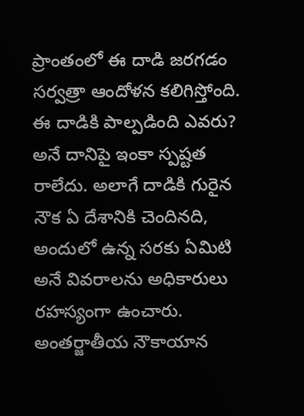ప్రాంతంలో ఈ దాడి జరగడం సర్వత్రా ఆందోళన కలిగిస్తోంది. ఈ దాడికి పాల్పడింది ఎవరు? అనే దానిపై ఇంకా స్పష్టత రాలేదు. అలాగే దాడికి గురైన నౌక ఏ దేశానికి చెందినది, అందులో ఉన్న సరకు ఏమిటి అనే వివరాలను అధికారులు రహస్యంగా ఉంచారు. అంతర్జాతీయ నౌకాయాన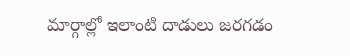మార్గాల్లో ఇలాంటి దాడులు జరగడం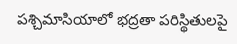పశ్చిమాసియాలో భద్రతా పరిస్థితులపై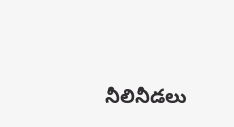నీలినీడలు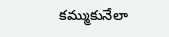కమ్ముకునేలా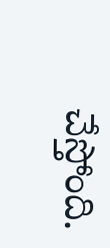చేస్తోంది.